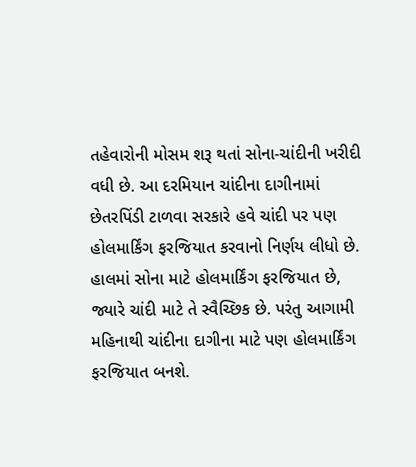તહેવારોની મોસમ શરૂ થતાં સોના-ચાંદીની ખરીદી વધી છે. આ દરમિયાન ચાંદીના દાગીનામાં છેતરપિંડી ટાળવા સરકારે હવે ચાંદી પર પણ હોલમાર્કિંગ ફરજિયાત કરવાનો નિર્ણય લીધો છે.
હાલમાં સોના માટે હોલમાર્કિંગ ફરજિયાત છે, જ્યારે ચાંદી માટે તે સ્વૈચ્છિક છે. પરંતુ આગામી મહિનાથી ચાંદીના દાગીના માટે પણ હોલમાર્કિંગ ફરજિયાત બનશે.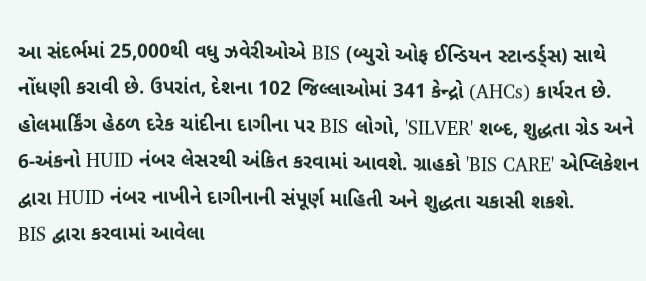આ સંદર્ભમાં 25,000થી વધુ ઝવેરીઓએ BIS (બ્યુરો ઓફ ઈન્ડિયન સ્ટાન્ડર્ડ્સ) સાથે નોંધણી કરાવી છે. ઉપરાંત, દેશના 102 જિલ્લાઓમાં 341 કેન્દ્રો (AHCs) કાર્યરત છે.
હોલમાર્કિંગ હેઠળ દરેક ચાંદીના દાગીના પર BIS લોગો, 'SILVER' શબ્દ, શુદ્ધતા ગ્રેડ અને 6-અંકનો HUID નંબર લેસરથી અંકિત કરવામાં આવશે. ગ્રાહકો 'BIS CARE' એપ્લિકેશન દ્વારા HUID નંબર નાખીને દાગીનાની સંપૂર્ણ માહિતી અને શુદ્ધતા ચકાસી શકશે.
BIS દ્વારા કરવામાં આવેલા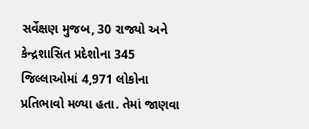સર્વેક્ષણ મુજબ, 30 રાજ્યો અને કેન્દ્રશાસિત પ્રદેશોના 345 જિલ્લાઓમાં 4,971 લોકોના પ્રતિભાવો મળ્યા હતા. તેમાં જાણવા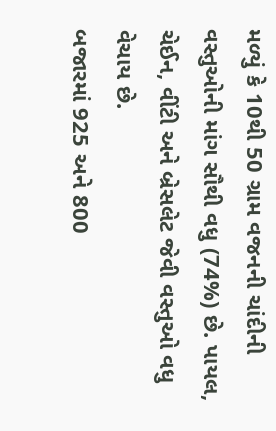મળ્યું કે 10થી 50 ગ્રામ વજનની ચાંદીની વસ્તુઓની માંગ સૌથી વધુ (74%) છે. પાયલ, ચેઈન, વીંટી અને બ્રેસલેટ જેવી વસ્તુઓ વધુ વેચાય છે.
બજારમાં 925 અને 800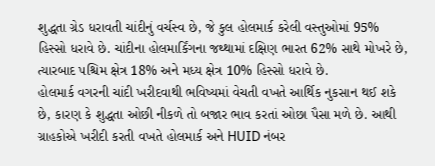શુદ્ધતા ગ્રેડ ધરાવતી ચાંદીનું વર્ચસ્વ છે, જે કુલ હોલમાર્ક કરેલી વસ્તુઓમાં 95% હિસ્સો ધરાવે છે. ચાંદીના હોલમાર્કિંગના જથ્થામાં દક્ષિણ ભારત 62% સાથે મોખરે છે, ત્યારબાદ પશ્ચિમ ક્ષેત્ર 18% અને મધ્ય ક્ષેત્ર 10% હિસ્સો ધરાવે છે.
હોલમાર્ક વગરની ચાંદી ખરીદવાથી ભવિષ્યમાં વેચતી વખતે આર્થિક નુકસાન થઈ શકે છે, કારણ કે શુદ્ધતા ઓછી નીકળે તો બજાર ભાવ કરતાં ઓછા પૈસા મળે છે. આથી ગ્રાહકોએ ખરીદી કરતી વખતે હોલમાર્ક અને HUID નંબર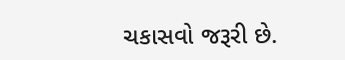ચકાસવો જરૂરી છે.